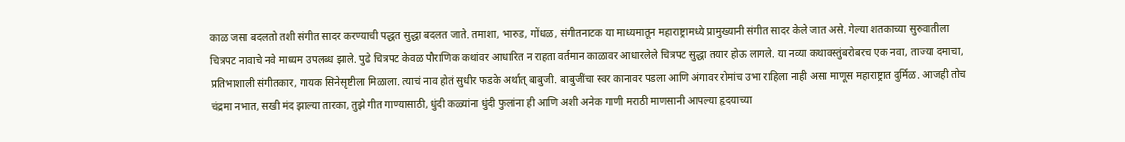काळ जसा बदलतो तशी संगीत सादर करण्याची पद्धत सुद्धा बदलत जाते. तमाशा, भारुड, गोंधळ, संगीतनाटक या माध्यमातून महाराष्ट्रामध्ये प्रामुख्यानी संगीत सादर केले जात असे. गेल्या शतकाच्या सुरुवातीला चित्रपट नावाचे नवे माध्यम उपलब्ध झाले. पुढे चित्रपट केवळ पौराणिक कथांवर आधारित न राहता वर्तमान काळावर आधारलेले चित्रपट सुद्धा तयार होऊ लागले. या नव्या कथावस्तुंबरोबरच एक नवा, ताज्या दमाचा, प्रतिभाशाली संगीतकार, गायक सिनेसृष्टीला मिळाला. त्याचं नाव होतं सुधीर फडके अर्थात् बाबुजी. बाबुजींचा स्वर कानावर पडला आणि अंगावर रोमांच उभा राहिला नाही असा माणूस महाराष्ट्रात दुर्मिळ. आजही तोच चंद्रमा नभात, सखी मंद झाल्या तारका, तुझे गीत गाण्यासाठी, धुंदी कळ्यांना धुंदी फुलांना ही आणि अशी अनेक गाणी मराठी माणसानी आपल्या हृदयाच्या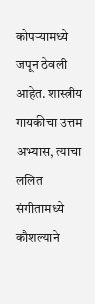कोपऱ्यामध्ये जपून ठेवली आहेत. शास्त्रीय गायकीचा उत्तम अभ्यास, त्याचा ललित संगीतामध्ये कौशल्याने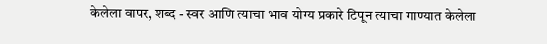केलेला वापर, शब्द - स्वर आणि त्याचा भाव योग्य प्रकारे टिपून त्याचा गाण्यात केलेला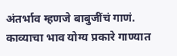अंतर्भाव म्हणजे बाबुजींचं गाणं. काव्याचा भाव योग्य प्रकारे गाण्यात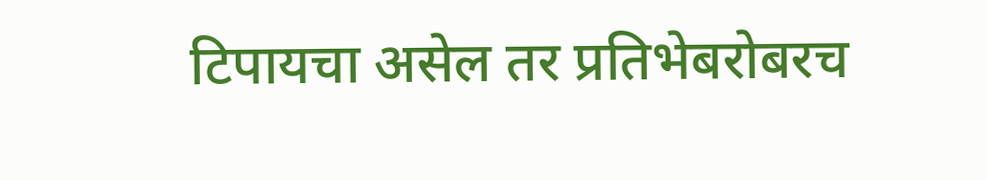टिपायचा असेल तर प्रतिभेबरोबरच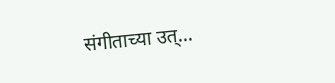संगीताच्या उत्...